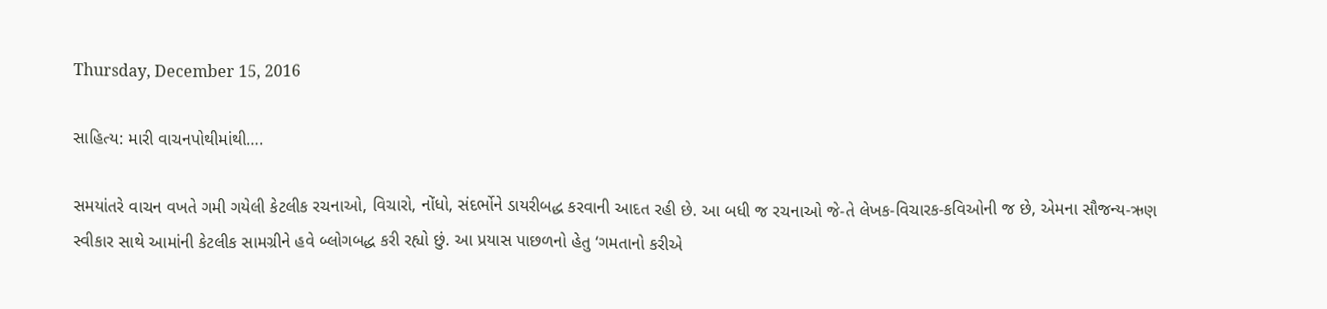Thursday, December 15, 2016

સાહિત્ય: મારી વાચનપોથીમાંથી….

સમયાંતરે વાચન વખતે ગમી ગયેલી કેટલીક રચનાઓ, વિચારો, નોંધો, સંદર્ભોને ડાયરીબદ્ધ કરવાની આદત રહી છે. આ બધી જ રચનાઓ જે-તે લેખક-વિચારક-કવિઓની જ છે, એમના સૌજન્ય-ઋણ સ્વીકાર સાથે આમાંની કેટલીક સામગ્રીને હવે બ્લોગબદ્ધ કરી રહ્યો છું. આ પ્રયાસ પાછળનો હેતુ ‘ગમતાનો કરીએ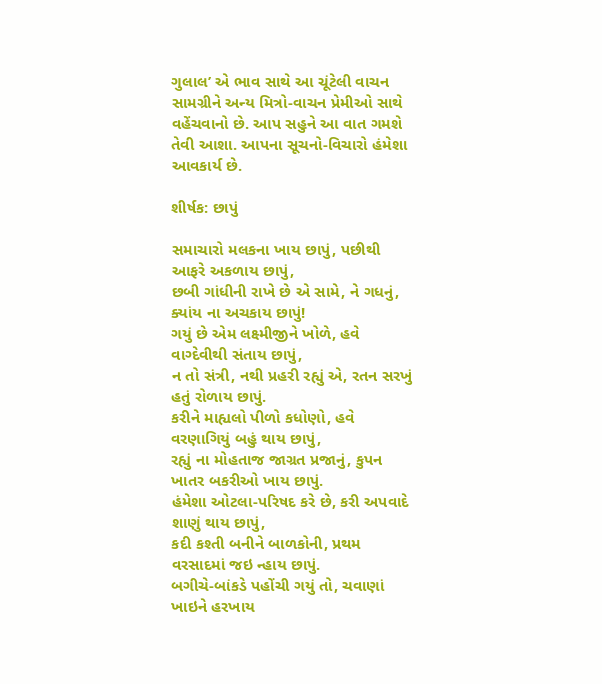ગુલાલ’ એ ભાવ સાથે આ ચૂંટેલી વાચન સામગ્રીને અન્ય મિત્રો-વાચન પ્રેમીઓ સાથે વહેંચવાનો છે. આપ સહુને આ વાત ગમશે તેવી આશા. આપના સૂચનો-વિચારો હંમેશા આવકાર્ય છે.

શીર્ષક: છાપું

સમાચારો મલકના ખાય છાપું, પછીથી આફરે અકળાય છાપું,
છબી ગાંધીની રાખે છે એ સામે, ને ગધનું, ક્યાંય ના અચકાય છાપું!
ગયું છે એમ લક્ષ્મીજીને ખોળે, હવે વાગ્દેવીથી સંતાય છાપું,
ન તો સંત્રી, નથી પ્રહરી રહ્યું એ, રતન સરખું હતું રોળાય છાપું.
કરીને માહ્યલો પીળો કધોણો, હવે વરણાગિયું બહું થાય છાપું,
રહ્યું ના મોહતાજ જાગ્રત પ્રજાનું, કુપન ખાતર બકરીઓ ખાય છાપું.
હંમેશા ઓટલા-પરિષદ કરે છે, કરી અપવાદે શાણું થાય છાપું,
કદી કશ્તી બનીને બાળકોની, પ્રથમ વરસાદમાં જઇ ન્હાય છાપું.
બગીચે-બાંકડે પહોંચી ગયું તો, ચવાણાં ખાઇને હરખાય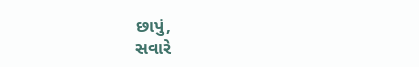છાપું,
સવારે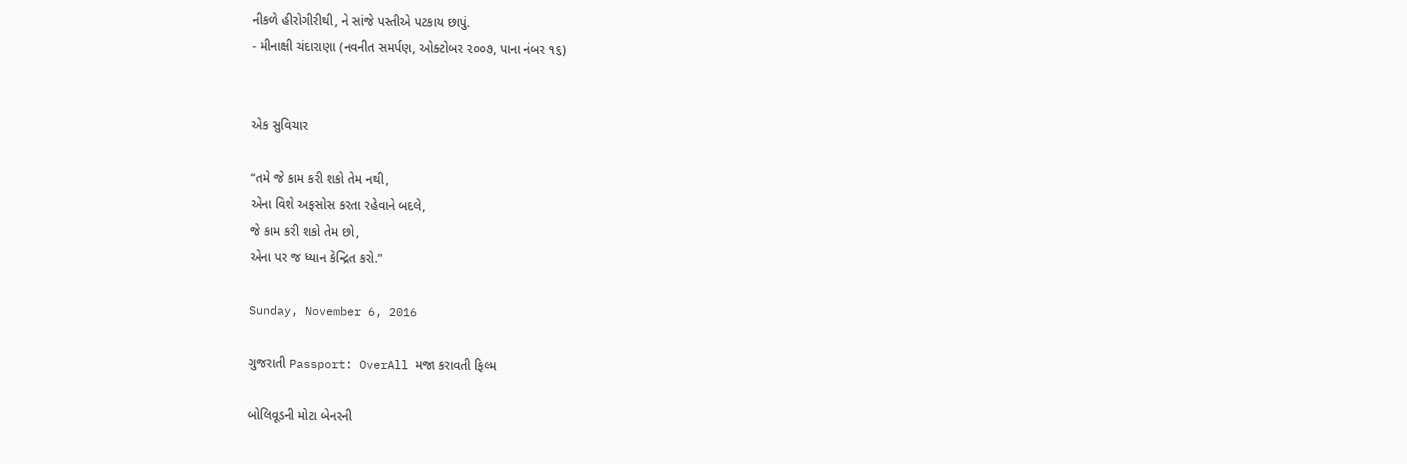નીકળે હીરોગીરીથી, ને સાંજે પસ્તીએ પટકાય છાપું.
- મીનાક્ષી ચંદારાણા (નવનીત સમર્પણ, ઓક્ટોબર ૨૦૦૭, પાના નંબર ૧૬)


એક સુવિચાર

“તમે જે કામ કરી શકો તેમ નથી,
એના વિશે અફસોસ કરતા રહેવાને બદલે,
જે કામ કરી શકો તેમ છો,
એના પર જ ધ્યાન કેન્દ્રિત કરો.”

Sunday, November 6, 2016

ગુજરાતી Passport: OverAll મજા કરાવતી ફિલ્મ

બોલિવૂડની મોટા બેનરની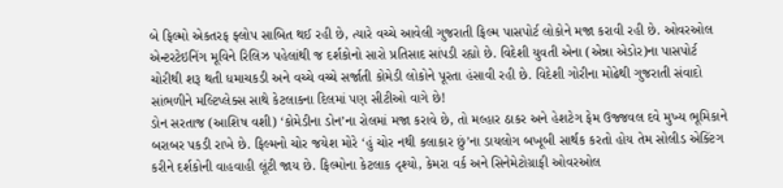બે ફિલ્મો એકતરફ ફ્લોપ સાબિત થઈ રહી છે, ત્યારે વચ્ચે આવેલી ગુજરાતી ફિલ્મ પાસપોર્ટ લોકોને મજા કરાવી રહી છે. ઓવરઓલ એન્ટરટેઇનિંગ મૂવિને રિલિઝ પહેલાંથી જ દર્શકોનો સારો પ્રતિસાદ સાંપડી રહ્યો છે. વિદેશી યુવતી એના (એન્ના એડોર)ના પાસપોર્ટ ચોરીથી શરૂ થતી ધમાચકડી અને વચ્ચે વચ્ચે સર્જાતી કોમેડી લોકોને પૂરતા હંસાવી રહી છે. વિદેશી ગોરીના મોઢેથી ગુજરાતી સંવાદો સાંભળીને મલ્ટિપ્લેક્સ સાથે કેટલાકના દિલમાં પણ સીટીઓ વાગે છે!
ડોન સરતાજ (આશિષ વશી) ‘કોમેડીના ડોન’ના રોલમાં મજા કરાવે છે, તો મલ્હાર ઠાકર અને હેશટેગ ફેમ ઉજ્જવલ દવે મુખ્ય ભૂમિકાને બરાબર પકડી રાખે છે. ફિલ્મનો ચોર જયેશ મોરે ‘હું ચોર નથી કલાકાર છું’ના ડાયલોગ બખૂબી સાર્થક કરતો હોય તેમ સોલીડ એક્ટિંગ કરીને દર્શકોની વાહવાહી લૂંટી જાય છે. ફિલ્મોના કેટલાક દૃશ્યો, કેમરા વર્ક અને સિનેમેટોગ્રાફી ઓવરઓલ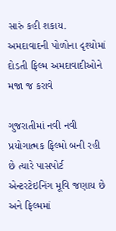સારું કહી શકાય. અમદાવાદની પોળોના દૃશ્યોમાં દોડતી ફિલ્મ અમદાવાદીઓને મજા જ કરાવે

ગુજરાતીમાં નવી નવી પ્રયોગાત્મક ફિલ્મો બની રહી છે ત્યારે પાસપોર્ટ એન્ટરટેઇનિંગ મૂવિ જણાય છે અને ફિલ્મમાં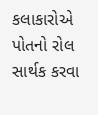કલાકારોએ પોતનો રોલ સાર્થક કરવા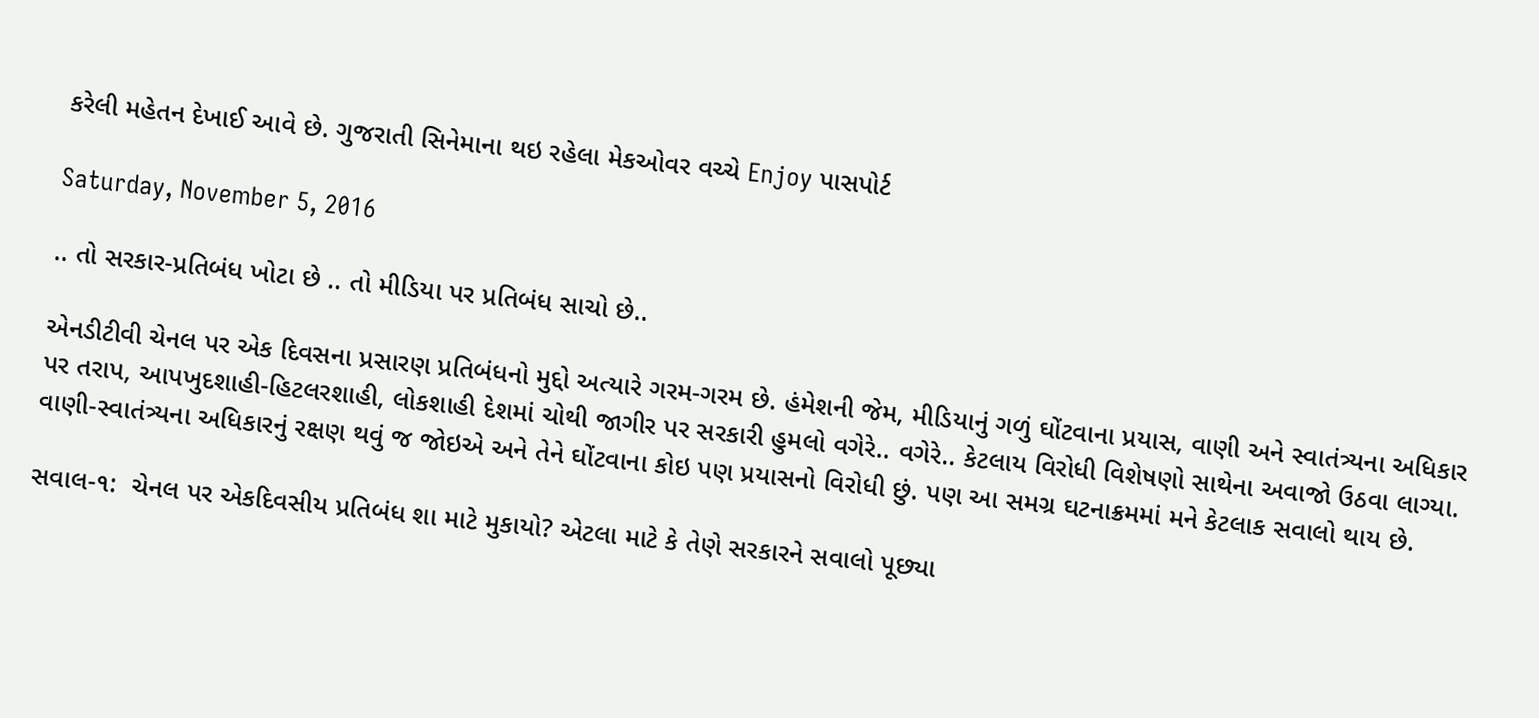કરેલી મહેતન દેખાઈ આવે છે. ગુજરાતી સિનેમાના થઇ રહેલા મેકઓવર વચ્ચે Enjoy પાસપોર્ટ

Saturday, November 5, 2016

.. તો સરકાર-પ્રતિબંધ ખોટા છે .. તો મીડિયા પર પ્રતિબંધ સાચો છે..

એનડીટીવી ચેનલ પર એક દિવસના પ્રસારણ પ્રતિબંધનો મુદ્દો અત્યારે ગરમ-ગરમ છે. હંમેશની જેમ, મીડિયાનું ગળું ઘોંટવાના પ્રયાસ, વાણી અને સ્વાતંત્ર્યના અધિકાર પર તરાપ, આપખુદશાહી-હિટલરશાહી, લોકશાહી દેશમાં ચોથી જાગીર પર સરકારી હુમલો વગેરે.. વગેરે.. કેટલાય વિરોધી વિશેષણો સાથેના અવાજો ઉઠવા લાગ્યા. વાણી-સ્વાતંત્ર્યના અધિકારનું રક્ષણ થવું જ જોઇએ અને તેને ઘોંટવાના કોઇ પણ પ્રયાસનો વિરોધી છું. પણ આ સમગ્ર ઘટનાક્રમમાં મને કેટલાક સવાલો થાય છે.

સવાલ-૧:  ચેનલ પર એકદિવસીય પ્રતિબંધ શા માટે મુકાયો? એટલા માટે કે તેણે સરકારને સવાલો પૂછ્યા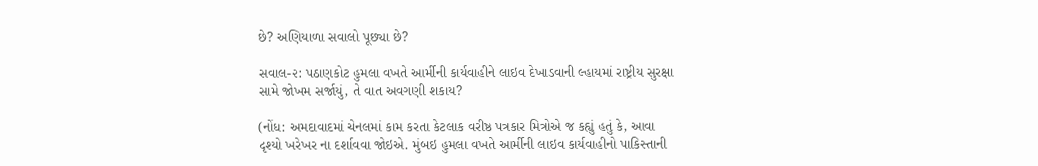છે? અણિયાળા સવાલો પૂછ્યા છે?

સવાલ-૨: પઠાણકોટ હુમલા વખતે આર્મીની કાર્યવાહીને લાઇવ દેખાડવાની લ્હાયમાં રાષ્ટ્રીય સુરક્ષા સામે જોખમ સર્જાયું, તે વાત અવગણી શકાય?

(નોંધ: અમદાવાદમાં ચેનલમાં કામ કરતા કેટલાક વરીષ્ઠ પત્રકાર મિત્રોએ જ કહ્યું હતું કે, આવા દૃશ્યો ખરેખર ના દર્શાવવા જોઇએ. મુંબઇ હુમલા વખતે આર્મીની લાઇવ કાર્યવાહીનો પાકિસ્તાની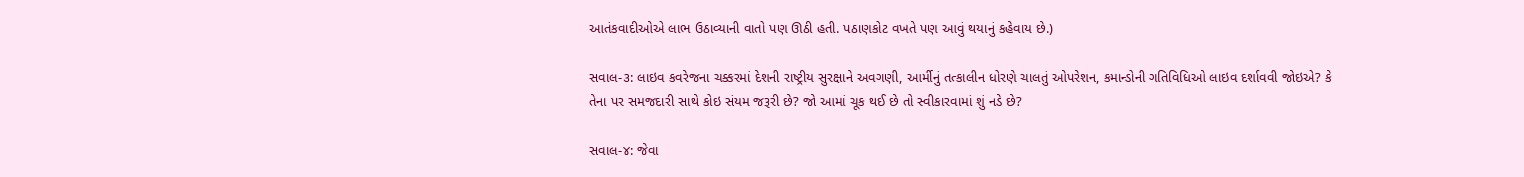આતંકવાદીઓએ લાભ ઉઠાવ્યાની વાતો પણ ઊઠી હતી. પઠાણકોટ વખતે પણ આવું થયાનું કહેવાય છે.)

સવાલ-૩: લાઇવ કવરેજના ચક્કરમાં દેશની રાષ્ટ્રીય સુરક્ષાને અવગણી, આર્મીનું તત્કાલીન ધોરણે ચાલતું ઓપરેશન, કમાન્ડોની ગતિવિધિઓ લાઇવ દર્શાવવી જોઇએ? કે તેના પર સમજદારી સાથે કોઇ સંયમ જરૂરી છે? જો આમાં ચૂક થઈ છે તો સ્વીકારવામાં શું નડે છે?

સવાલ-૪: જેવા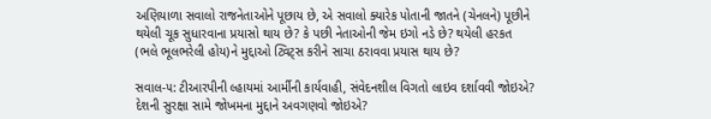અણિયાળા સવાલો રાજનેતાઓને પૂછાય છે, એ સવાલો ક્યારેક પોતાની જાતને (ચેનલને) પૂછીને થયેલી ચૂક સુધારવાના પ્રયાસો થાય છે? કે પછી નેતાઓની જેમ ઇગો નડે છે? થયેલી હરકત (ભલે ભૂલભરેલી હોય)ને મુદ્દાઓ ટ્વિટ્સ કરીને સાચા ઠરાવવા પ્રયાસ થાય છે?

સવાલ-૫: ટીઆરપીની લ્હાયમાં આર્મીની કાર્યવાહી, સંવેદનશીલ વિગતો લાઇવ દર્શાવવી જોઇએ? દેશની સુરક્ષા સામે જોખમના મુદ્દાને અવગણવો જોઇએ?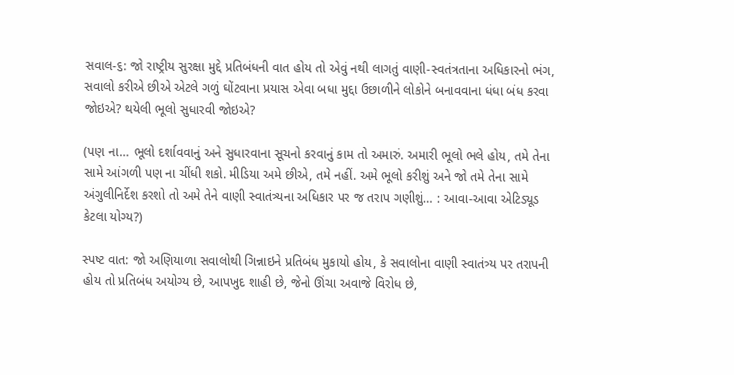સવાલ-૬: જો રાષ્ટ્રીય સુરક્ષા મુદ્દે પ્રતિબંધની વાત હોય તો એવું નથી લાગતું વાણી-સ્વતંત્રતાના અધિકારનો ભંગ, સવાલો કરીએ છીએ એટલે ગળું ઘોંટવાના પ્રયાસ એવા બધા મુદ્દા ઉછાળીને લોકોને બનાવવાના ધંધા બંધ કરવા જોઇએ? થયેલી ભૂલો સુધારવી જોઇએ?

(પણ ના… ભૂલો દર્શાવવાનું અને સુધારવાના સૂચનો કરવાનું કામ તો અમારું. અમારી ભૂલો ભલે હોય, તમે તેના સામે આંગળી પણ ના ચીંધી શકો. મીડિયા અમે છીએ, તમે નહીં. અમે ભૂલો કરીશું અને જો તમે તેના સામે અંગુલીનિર્દેશ કરશો તો અમે તેને વાણી સ્વાતંત્ર્યના અધિકાર પર જ તરાપ ગણીશું… : આવા-આવા એટિડ્યૂડ કેટલા યોગ્ય?)

સ્પષ્ટ વાત: જો અણિયાળા સવાલોથી ગિન્નાઇને પ્રતિબંધ મુકાયો હોય, કે સવાલોના વાણી સ્વાતંત્ર્ય પર તરાપની હોય તો પ્રતિબંધ અયોગ્ય છે, આપખુદ શાહી છે, જેનો ઊંચા અવાજે વિરોધ છે,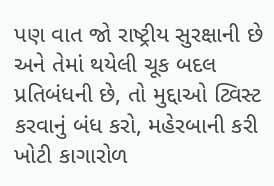પણ વાત જો રાષ્ટ્રીય સુરક્ષાની છે અને તેમાં થયેલી ચૂક બદલ પ્રતિબંધની છે, તો મુદ્દાઓ ટ્વિસ્ટ કરવાનું બંધ કરો, મહેરબાની કરી ખોટી કાગારોળ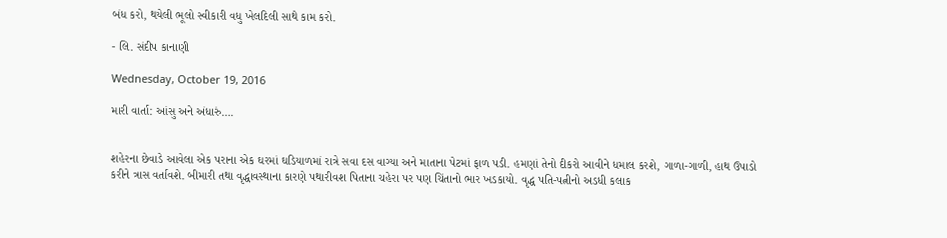બંધ કરો, થયેલી ભૂલો સ્વીકારી વધુ ખેલદિલી સાથે કામ કરો.

- લિ. સંદીપ કાનાણી

Wednesday, October 19, 2016

મારી વાર્તા: આંસુ અને અંધારું….


શહેરના છેવાડે આવેલા એક પરાના એક ઘરમાં ઘડિયાળમાં રાત્રે સવા દસ વાગ્યા અને માતાના પેટમાં ફાળ પડી. હમણાં તેનો દીકરો આવીને ધમાલ કરશે, ગાળા-ગાળી, હાથ ઉપાડો કરીને ત્રાસ વર્તાવશે. બીમારી તથા વૃદ્ધાવસ્થાના કારણે પથારીવશ પિતાના ચહેરા પર પણ ચિંતાનો ભાર ખડકાયો. વૃદ્ધ પતિ-પત્નીનો અડધી કલાક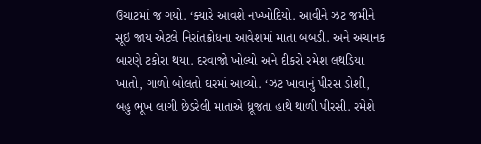ઉચાટમાં જ ગયો. ‘ક્યારે આવશે નખ્ખોદિયો. આવીને ઝટ જમીને સૂઇ જાય એટલે નિરાંતક્રોધના આવેશમાં માતા બબડી. અને અચાનક બારણે ટકોરા થયા. દરવાજો ખોલ્યો અને દીકરો રમેશ લથડિયા ખાતો, ગાળો બોલતો ઘરમાં આવ્યો. ‘ઝટ ખાવાનું પીરસ ડોશી, બહુ ભૂખ લાગી છેડરેલી માતાએ ધ્રૂજતા હાથે થાળી પીરસી. રમેશે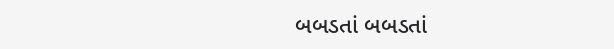બબડતાં બબડતાં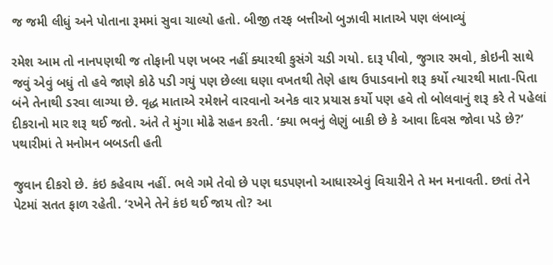જ જમી લીધું અને પોતાના રૂમમાં સુવા ચાલ્યો હતો. બીજી તરફ બત્તીઓ બુઝાવી માતાએ પણ લંબાવ્યું

રમેશ આમ તો નાનપણથી જ તોફાની પણ ખબર નહીં ક્યારથી કુસંગે ચડી ગયો. દારૂ પીવો, જુગાર રમવો, કોઇની સાથે જવું એવું બધું તો હવે જાણે કોઠે પડી ગયું પણ છેલ્લા ઘણા વખતથી તેણે હાથ ઉપાડવાનો શરૂ કર્યો ત્યારથી માતા-પિતા બંને તેનાથી ડરવા લાગ્યા છે. વૃદ્ધ માતાએ રમેશને વારવાનો અનેક વાર પ્રયાસ કર્યો પણ હવે તો બોલવાનું શરૂ કરે તે પહેલાં દીકરાનો માર શરૂ થઈ જતો. અંતે તે મુંગા મોઢે સહન કરતી. ‘ક્યા ભવનું લેણું બાકી છે કે આવા દિવસ જોવા પડે છે?’ પથારીમાં તે મનોમન બબડતી હતી

જુવાન દીકરો છે. કંઇ કહેવાય નહીં. ભલે ગમે તેવો છે પણ ઘડપણનો આધારએવું વિચારીને તે મન મનાવતી. છતાં તેને પેટમાં સતત ફાળ રહેતી. ‘રખેને તેને કંઇ થઈ જાય તો? આ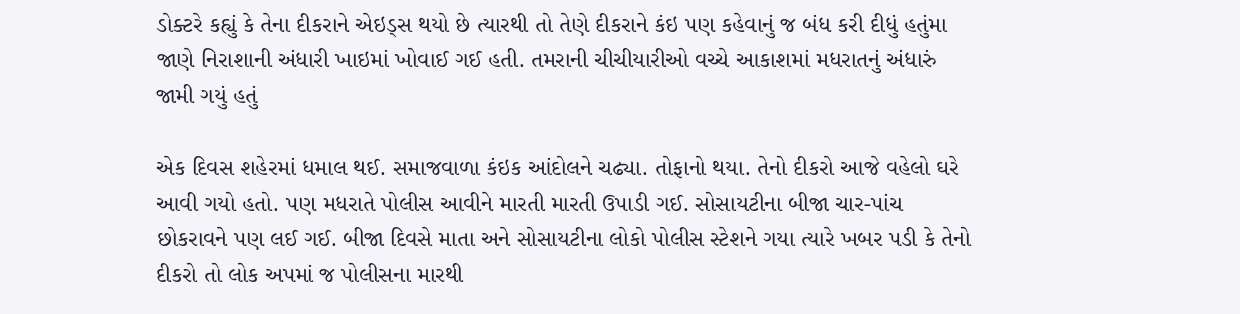ડોક્ટરે કહ્યું કે તેના દીકરાને એઇડ્સ થયો છે ત્યારથી તો તેણે દીકરાને કંઇ પણ કહેવાનું જ બંધ કરી દીધું હતુંમા જાણે નિરાશાની અંધારી ખાઇમાં ખોવાઈ ગઈ હતી. તમરાની ચીચીયારીઓ વચ્ચે આકાશમાં મધરાતનું અંધારું જામી ગયું હતું

એક દિવસ શહેરમાં ધમાલ થઈ. સમાજવાળા કંઇક આંદોલને ચઢ્યા. તોફાનો થયા. તેનો દીકરો આજે વહેલો ઘરે આવી ગયો હતો. પણ મધરાતે પોલીસ આવીને મારતી મારતી ઉપાડી ગઈ. સોસાયટીના બીજા ચાર-પાંચ છોકરાવને પણ લઈ ગઈ. બીજા દિવસે માતા અને સોસાયટીના લોકો પોલીસ સ્ટેશને ગયા ત્યારે ખબર પડી કે તેનો દીકરો તો લોક અપમાં જ પોલીસના મારથી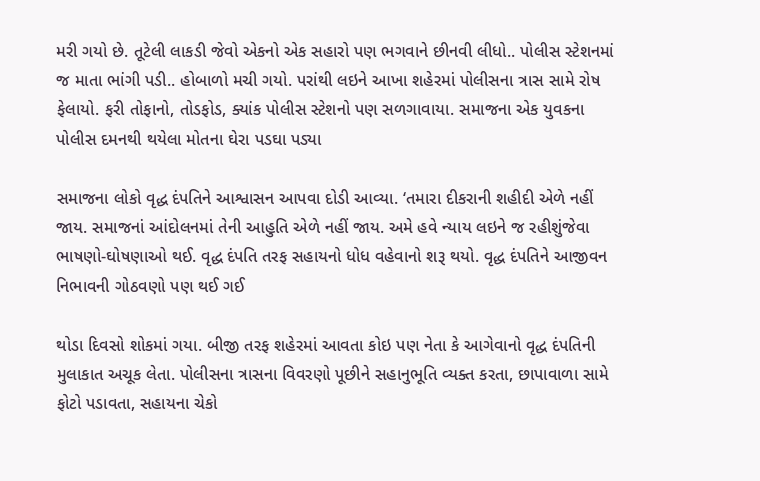મરી ગયો છે. તૂટેલી લાકડી જેવો એકનો એક સહારો પણ ભગવાને છીનવી લીધો.. પોલીસ સ્ટેશનમાં જ માતા ભાંગી પડી.. હોબાળો મચી ગયો. પરાંથી લઇને આખા શહેરમાં પોલીસના ત્રાસ સામે રોષ ફેલાયો. ફરી તોફાનો, તોડફોડ, ક્યાંક પોલીસ સ્ટેશનો પણ સળગાવાયા. સમાજના એક યુવકના પોલીસ દમનથી થયેલા મોતના ઘેરા પડઘા પડ્યા

સમાજના લોકો વૃદ્ધ દંપતિને આશ્વાસન આપવા દોડી આવ્યા. ‘તમારા દીકરાની શહીદી એળે નહીં જાય. સમાજનાં આંદોલનમાં તેની આહુતિ એળે નહીં જાય. અમે હવે ન્યાય લઇને જ રહીશુંજેવા ભાષણો-ઘોષણાઓ થઈ. વૃદ્ધ દંપતિ તરફ સહાયનો ધોધ વહેવાનો શરૂ થયો. વૃદ્ધ દંપતિને આજીવન નિભાવની ગોઠવણો પણ થઈ ગઈ

થોડા દિવસો શોકમાં ગયા. બીજી તરફ શહેરમાં આવતા કોઇ પણ નેતા કે આગેવાનો વૃદ્ધ દંપતિની મુલાકાત અચૂક લેતા. પોલીસના ત્રાસના વિવરણો પૂછીને સહાનુભૂતિ વ્યક્ત કરતા, છાપાવાળા સામે ફોટો પડાવતા, સહાયના ચેકો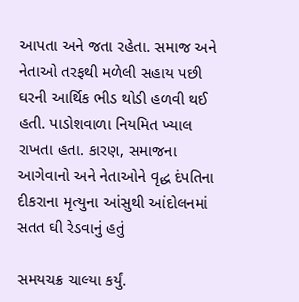આપતા અને જતા રહેતા. સમાજ અને નેતાઓ તરફથી મળેલી સહાય પછી ઘરની આર્થિક ભીડ થોડી હળવી થઈ હતી. પાડોશવાળા નિયમિત ખ્યાલ રાખતા હતા. કારણ, સમાજના આગેવાનો અને નેતાઓને વૃદ્ધ દંપતિના દીકરાના મૃત્યુના આંસુથી આંદોલનમાં સતત ઘી રેડવાનું હતું

સમયચક્ર ચાલ્યા કર્યું.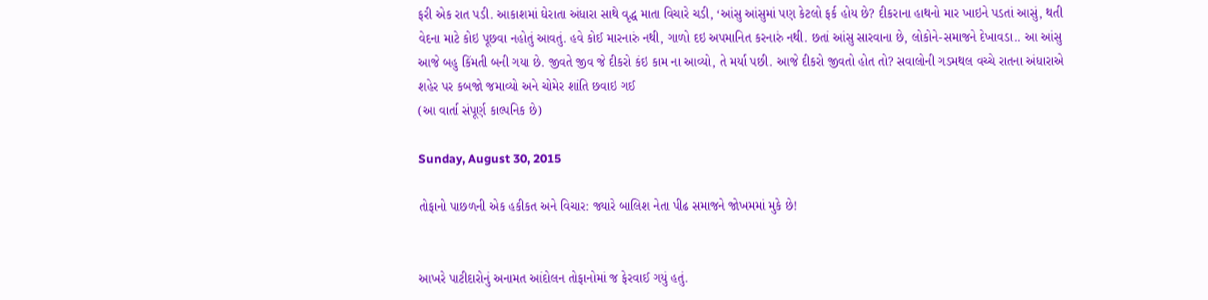ફરી એક રાત પડી. આકાશમાં ઘેરાતા અંધારા સાથે વૃદ્ધ માતા વિચારે ચડી, ‘આંસુ આંસુમાં પણ કેટલો ફર્ક હોય છે? દીકરાના હાથનો માર ખાઇને પડતાં આસું, થતી વેદના માટે કોઇ પૂછવા નહોતું આવતું. હવે કોઈ મારનારું નથી, ગાળો દઇ અપમાનિત કરનારું નથી. છતાં આંસુ સારવાના છે, લોકોને-સમાજને દેખાવડા.. આ આંસુ આજે બહુ કિંમતી બની ગયા છે. જીવતે જીવ જે દીકરો કંઇ કામ ના આવ્યો, તે મર્યા પછી. આજે દીકરો જીવતો હોત તો? સવાલોની ગડમથલ વચ્ચે રાતના અંધારાએ શહેર પર કબજો જમાવ્યો અને ચોમેર શાંતિ છવાઇ ગઈ
(આ વાર્તા સંપૂર્ણ કાલ્પનિક છે)

Sunday, August 30, 2015

તોફાનો પાછળની એક હકીકત અને વિચાર: જ્યારે બાલિશ નેતા પીઢ સમાજને જોખમમાં મુકે છે!


આખરે પાટીદારોનું અનામત આંદોલન તોફાનોમાં જ ફેરવાઈ ગયું હતું.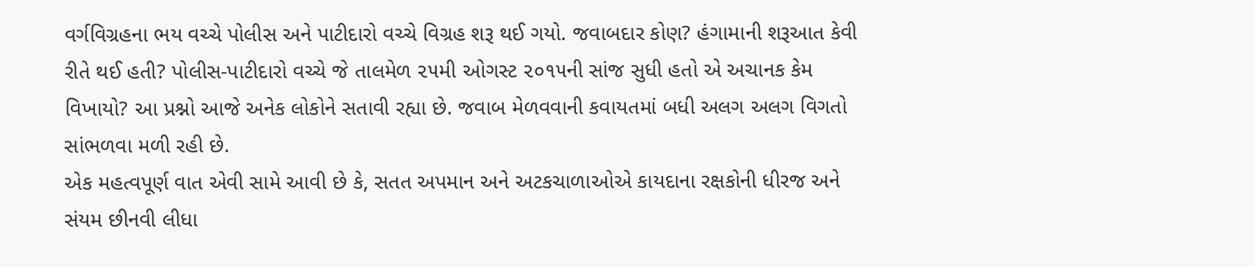વર્ગવિગ્રહના ભય વચ્ચે પોલીસ અને પાટીદારો વચ્ચે વિગ્રહ શરૂ થઈ ગયો. જવાબદાર કોણ? હંગામાની શરૂઆત કેવી રીતે થઈ હતી? પોલીસ-પાટીદારો વચ્ચે જે તાલમેળ ૨૫મી ઓગસ્ટ ૨૦૧૫ની સાંજ સુધી હતો એ અચાનક કેમ વિખાયો? આ પ્રશ્નો આજે અનેક લોકોને સતાવી રહ્યા છે. જવાબ મેળવવાની કવાયતમાં બધી અલગ અલગ વિગતો સાંભળવા મળી રહી છે.
એક મહત્વપૂર્ણ વાત એવી સામે આવી છે કે, સતત અપમાન અને અટકચાળાઓએ કાયદાના રક્ષકોની ધીરજ અને સંયમ છીનવી લીધા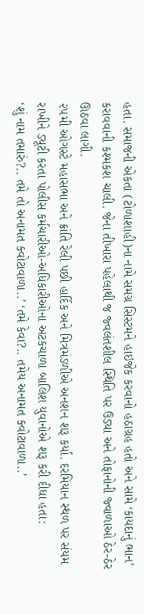હતા. સમાજની એકતા (ટોળાશાહી)ના નામે સમગ્ર સિસ્ટમને હાઇજેક કરવાનો હઠાગ્રહ હતો અને સામે ‘કાયદાનું ભાન’ કરાવવાની કશ્મકશ ચાલી. જેના તીખારા પહેલાથી જ જ્વલંતશીલ સ્થિતિ પર ઉડ્યા અને તોફાનોની જ્વાળાઓ ઠેર-ઠેર ઊઠવા લાગી.
૨૫મી ઓગસ્ટે મહાસભા અને ક્રાંતિ રેલી પછી હાર્દિક અને મિત્રમંડળીએ અનશન શરૂ કર્યા. દરમિયાન સ્થળ પર સંયમ રાખીને ડ્યૂટી કરતા પોલીસ કર્મચારીઓ-અધિકારીઓના અટકચાળા બાલિશ યુવાનોએ શરૂ કરી દીધા હતા:
‘શું નામ તમારું?.. તમે તો અનામત ક્વોટાવાળા..’ ‘તમે કેવા?.. તમેય અનામત ક્વોટાવાળા..’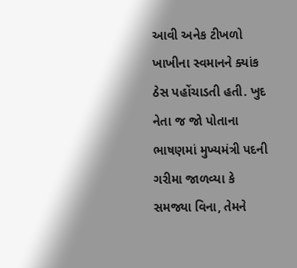આવી અનેક ટીખળો ખાખીના સ્વમાનને ક્યાંક ઠેસ પહોંચાડતી હતી. ખુદ નેતા જ જો પોતાના ભાષણમાં મુખ્યમંત્રી પદની ગરીમા જાળવ્યા કે સમજ્યા વિના, તેમને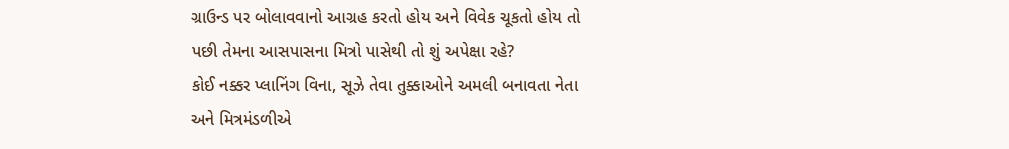ગ્રાઉન્ડ પર બોલાવવાનો આગ્રહ કરતો હોય અને વિવેક ચૂકતો હોય તો પછી તેમના આસપાસના મિત્રો પાસેથી તો શું અપેક્ષા રહે?
કોઈ નક્કર પ્લાનિંગ વિના, સૂઝે તેવા તુક્કાઓને અમલી બનાવતા નેતા અને મિત્રમંડળીએ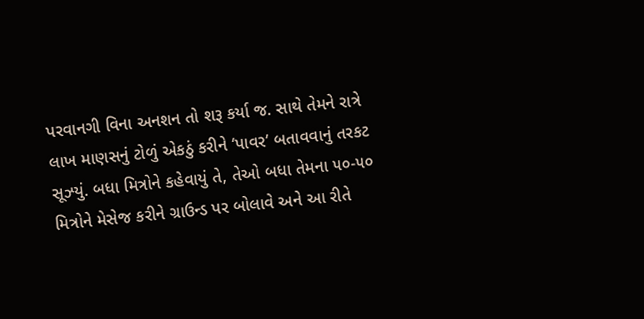પરવાનગી વિના અનશન તો શરૂ કર્યા જ. સાથે તેમને રાત્રે લાખ માણસનું ટોળું એકઠું કરીને ‘પાવર’ બતાવવાનું તરકટ સૂઝ્યું. બધા મિત્રોને કહેવાયું તે, તેઓ બધા તેમના ૫૦-૫૦ મિત્રોને મેસેજ કરીને ગ્રાઉન્ડ પર બોલાવે અને આ રીતે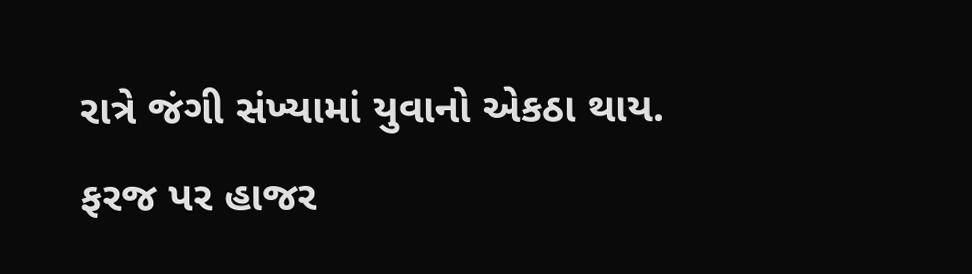રાત્રે જંગી સંખ્યામાં યુવાનો એકઠા થાય.
ફરજ પર હાજર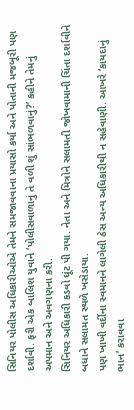સિનિયર પોલીસ અધિકારીઓએ તેમને સમજાવવાના પ્રયાસો કર્યા અને પોતાની મજબૂરી પણ દર્શાવી. ફરી એક બાલિશ યુવાને ‘પોલીસવાળાનું તે વળી શું સાંભળવાનું?’ કહીને તેમનું અપમાન અને અવગણના કરી.
સિનિયર અધિકારી કડવો ઘૂંટ પી ગયા. નેતા અને મિત્રોને સલામતી જોખવામાની ચિંતા દર્શાવીને બધાને સલામત સ્થળે ખસેડાયા.
પણ ખાખી વર્દીના સ્વમાનને લાગેલી ઠેસ અન્ય અધિકારીથી ન સહેવાણી. આખરે ‘કાયદાનું ભાન’ કરાવવા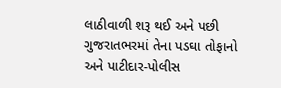લાઠીવાળી શરૂ થઈ અને પછી ગુજરાતભરમાં તેના પડઘા તોફાનો અને પાટીદાર-પોલીસ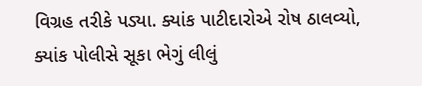વિગ્રહ તરીકે પડ્યા. ક્યાંક પાટીદારોએ રોષ ઠાલવ્યો, ક્યાંક પોલીસે સૂકા ભેગું લીલું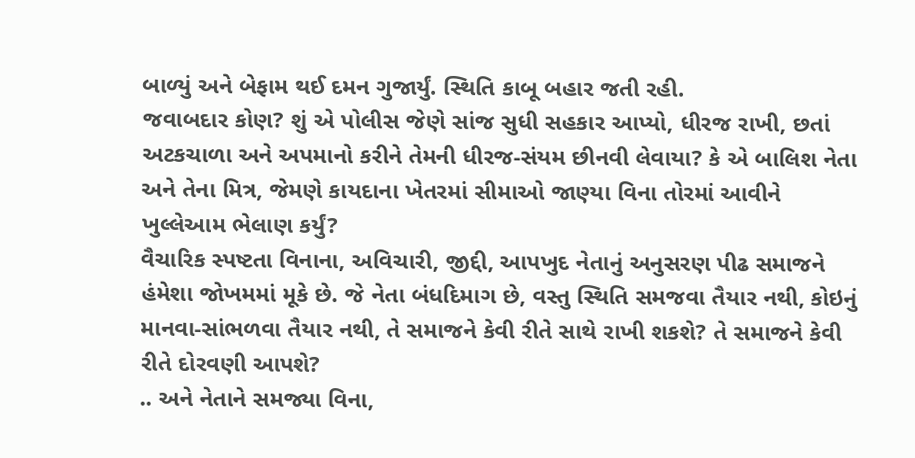બાળ્યું અને બેફામ થઈ દમન ગુજાર્યું. સ્થિતિ કાબૂ બહાર જતી રહી.
જવાબદાર કોણ? શું એ પોલીસ જેણે સાંજ સુધી સહકાર આપ્યો, ધીરજ રાખી, છતાં અટકચાળા અને અપમાનો કરીને તેમની ધીરજ-સંયમ છીનવી લેવાયા? કે એ બાલિશ નેતા અને તેના મિત્ર, જેમણે કાયદાના ખેતરમાં સીમાઓ જાણ્યા વિના તોરમાં આવીને ખુલ્લેઆમ ભેલાણ કર્યું?
વૈચારિક સ્પષ્ટતા વિનાના, અવિચારી, જીદ્દી, આપખુદ નેતાનું અનુસરણ પીઢ સમાજને હંમેશા જોખમમાં મૂકે છે. જે નેતા બંધદિમાગ છે, વસ્તુ સ્થિતિ સમજવા તૈયાર નથી, કોઇનું માનવા-સાંભળવા તૈયાર નથી, તે સમાજને કેવી રીતે સાથે રાખી શકશે? તે સમાજને કેવી રીતે દોરવણી આપશે?
.. અને નેતાને સમજ્યા વિના,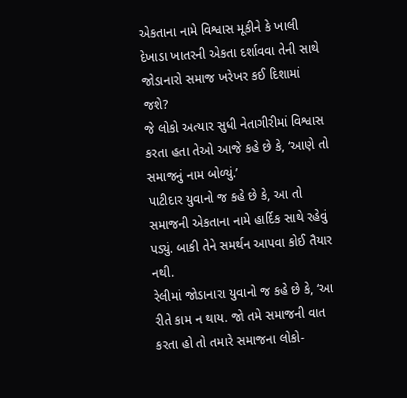એકતાના નામે વિશ્વાસ મૂકીને કે ખાલી દેખાડા ખાતરની એકતા દર્શાવવા તેની સાથે જોડાનારો સમાજ ખરેખર કઈ દિશામાં જશે?
જે લોકો અત્યાર સુધી નેતાગીરીમાં વિશ્વાસ કરતા હતા તેઓ આજે કહે છે કે, ‘આણે તો સમાજનું નામ બોળ્યું.’
પાટીદાર યુવાનો જ કહે છે કે, આ તો સમાજની એકતાના નામે હાર્દિક સાથે રહેવું પડ્યું. બાકી તેને સમર્થન આપવા કોઈ તૈયાર નથી.
રેલીમાં જોડાનારા યુવાનો જ કહે છે કે, ‘આ રીતે કામ ન થાય. જો તમે સમાજની વાત કરતા હો તો તમારે સમાજના લોકો-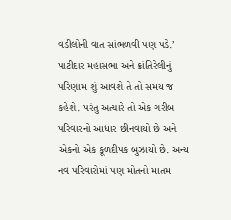વડીલોની વાત સાંભળવી પણ પડે.’
પાટીદાર મહાસભા અને ક્રાંતિરેલીનું પરિણામ શું આવશે તે તો સમય જ કહેશે. પરંતુ અત્યારે તો એક ગરીબ પરિવારનો આધાર છીનવાયો છે અને એકનો એક કૂળદીપક બુઝાયો છે. અન્ય નવ પરિવારોમાં પણ મોતનો માતમ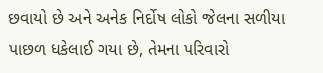છવાયો છે અને અનેક નિર્દોષ લોકો જેલના સળીયા પાછળ ધકેલાઈ ગયા છે, તેમના પરિવારો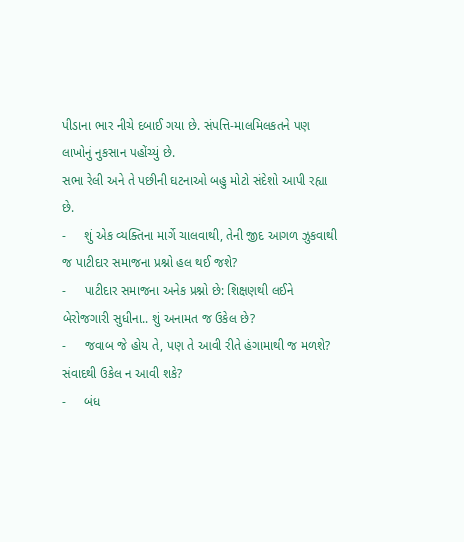પીડાના ભાર નીચે દબાઈ ગયા છે. સંપત્તિ-માલમિલકતને પણ લાખોનું નુકસાન પહોંચ્યું છે.
સભા રેલી અને તે પછીની ઘટનાઓ બહુ મોટો સંદેશો આપી રહ્યા છે.
-     શું એક વ્યક્તિના માર્ગે ચાલવાથી, તેની જીદ આગળ ઝુકવાથી જ પાટીદાર સમાજના પ્રશ્નો હલ થઈ જશે?
-     પાટીદાર સમાજના અનેક પ્રશ્નો છે: શિક્ષણથી લઈને બેરોજગારી સુધીના.. શું અનામત જ ઉકેલ છે?
-     જવાબ જે હોય તે, પણ તે આવી રીતે હંગામાથી જ મળશે? સંવાદથી ઉકેલ ન આવી શકે?
-     બંધ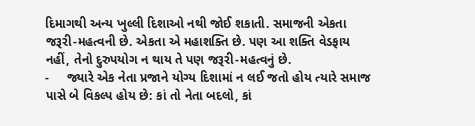દિમાગથી અન્ય ખુલ્લી દિશાઓ નથી જોઈ શકાતી. સમાજની એકતા જરૂરી-મહત્વની છે. એકતા એ મહાશક્તિ છે. પણ આ શક્તિ વેડફાય નહીં, તેનો દુરુપયોગ ન થાય તે પણ જરૂરી-મહત્વનું છે.
-     જ્યારે એક નેતા પ્રજાને યોગ્ય દિશામાં ન લઈ જતો હોય ત્યારે સમાજ પાસે બે વિકલ્પ હોય છે: કાં તો નેતા બદલો, કાં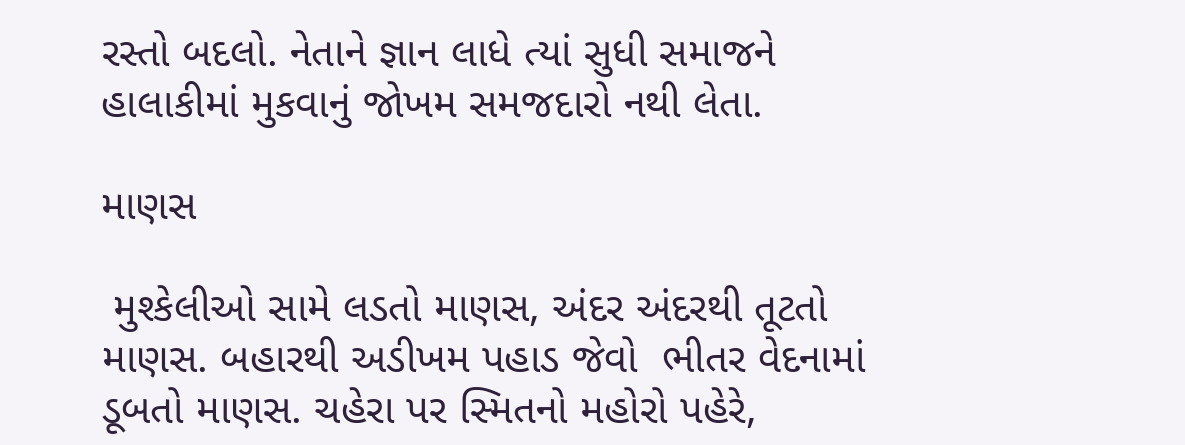રસ્તો બદલો. નેતાને જ્ઞાન લાધે ત્યાં સુધી સમાજને હાલાકીમાં મુકવાનું જોખમ સમજદારો નથી લેતા.

માણસ

 મુશ્કેલીઓ સામે લડતો માણસ, અંદર અંદરથી તૂટતો માણસ. બહારથી અડીખમ પહાડ જેવો  ભીતર વેદનામાં ડૂબતો માણસ. ચહેરા પર સ્મિતનો મહોરો પહેરે,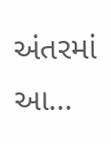અંતરમાં આ...